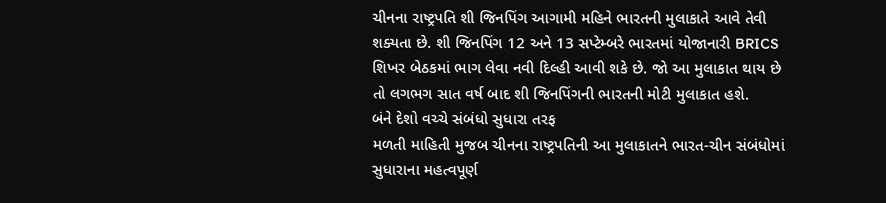ચીનના રાષ્ટ્રપતિ શી જિનપિંગ આગામી મહિને ભારતની મુલાકાતે આવે તેવી શક્યતા છે. શી જિનપિંગ 12 અને 13 સપ્ટેમ્બરે ભારતમાં યોજાનારી BRICS શિખર બેઠકમાં ભાગ લેવા નવી દિલ્હી આવી શકે છે. જો આ મુલાકાત થાય છે તો લગભગ સાત વર્ષ બાદ શી જિનપિંગની ભારતની મોટી મુલાકાત હશે.
બંને દેશો વચ્ચે સંબંધો સુધારા તરફ
મળતી માહિતી મુજબ ચીનના રાષ્ટ્રપતિની આ મુલાકાતને ભારત-ચીન સંબંધોમાં સુધારાના મહત્વપૂર્ણ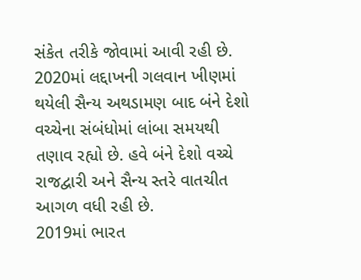સંકેત તરીકે જોવામાં આવી રહી છે. 2020માં લદ્દાખની ગલવાન ખીણમાં થયેલી સૈન્ય અથડામણ બાદ બંને દેશો વચ્ચેના સંબંધોમાં લાંબા સમયથી તણાવ રહ્યો છે. હવે બંને દેશો વચ્ચે રાજદ્વારી અને સૈન્ય સ્તરે વાતચીત આગળ વધી રહી છે.
2019માં ભારત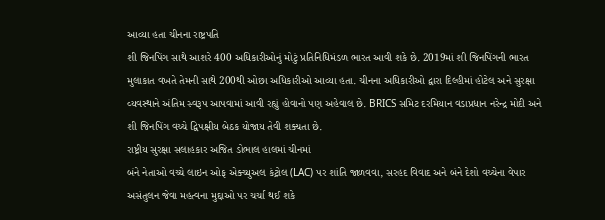આવ્યા હતા ચીનના રાષ્ટ્રપતિ
શી જિનપિંગ સાથે આશરે 400 અધિકારીઓનું મોટું પ્રતિનિધિમંડળ ભારત આવી શકે છે. 2019માં શી જિનપિંગની ભારત મુલાકાત વખતે તેમની સાથે 200થી ઓછા અધિકારીઓ આવ્યા હતા. ચીનના અધિકારીઓ દ્વારા દિલ્હીમાં હોટેલ અને સુરક્ષા વ્યવસ્થાને અંતિમ સ્વરૂપ આપવામાં આવી રહ્યું હોવાનો પણ અહેવાલ છે. BRICS સમિટ દરમિયાન વડાપ્રધાન નરેન્દ્ર મોદી અને શી જિનપિંગ વચ્ચે દ્વિપક્ષીય બેઠક યોજાય તેવી શક્યતા છે.
રાષ્ટ્રીય સુરક્ષા સલાહકાર અજિત ડોભાલ હાલમાં ચીનમાં
બંને નેતાઓ વચ્ચે લાઇન ઓફ એક્ચ્યુઅલ કંટ્રોલ (LAC) પર શાંતિ જાળવવા, સરહદ વિવાદ અને બંને દેશો વચ્ચેના વેપાર અસંતુલન જેવા મહત્વના મુદ્દાઓ પર ચર્ચા થઈ શકે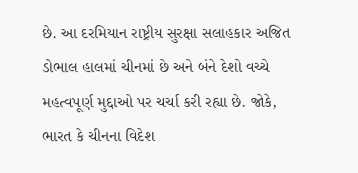છે. આ દરમિયાન રાષ્ટ્રીય સુરક્ષા સલાહકાર અજિત ડોભાલ હાલમાં ચીનમાં છે અને બંને દેશો વચ્ચે મહત્વપૂર્ણ મુદ્દાઓ પર ચર્ચા કરી રહ્યા છે. જોકે, ભારત કે ચીનના વિદેશ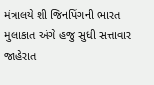મંત્રાલયે શી જિનપિંગની ભારત મુલાકાત અંગે હજુ સુધી સત્તાવાર જાહેરાત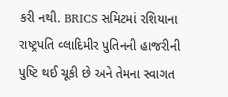કરી નથી. BRICS સમિટમાં રશિયાના રાષ્ટ્રપતિ વ્લાદિમીર પુતિનની હાજરીની પુષ્ટિ થઈ ચૂકી છે અને તેમના સ્વાગત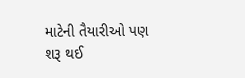માટેની તૈયારીઓ પણ શરૂ થઈ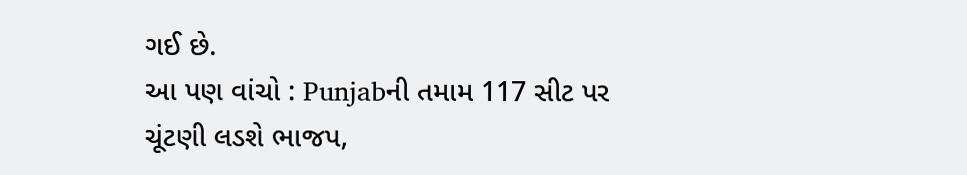ગઈ છે.
આ પણ વાંચો : Punjabની તમામ 117 સીટ પર ચૂંટણી લડશે ભાજપ,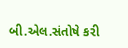બી.એલ.સંતોષે કરી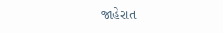જાહેરાત